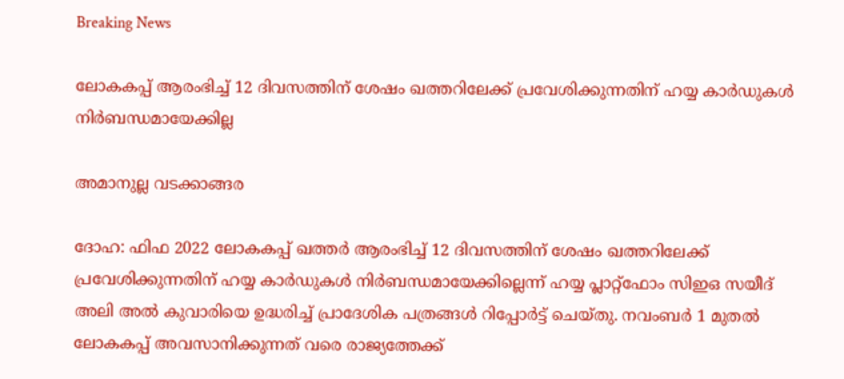Breaking News

ലോകകപ്പ് ആരംഭിച്ച് 12 ദിവസത്തിന് ശേഷം ഖത്തറിലേക്ക് പ്രവേശിക്കുന്നതിന് ഹയ്യ കാര്‍ഡുകള്‍ നിര്‍ബന്ധമായേക്കില്ല

അമാനുല്ല വടക്കാങ്ങര

ദോഹ: ഫിഫ 2022 ലോകകപ്പ് ഖത്തര്‍ ആരംഭിച്ച് 12 ദിവസത്തിന് ശേഷം ഖത്തറിലേക്ക് പ്രവേശിക്കുന്നതിന് ഹയ്യ കാര്‍ഡുകള്‍ നിര്‍ബന്ധമായേക്കില്ലെന്ന് ഹയ്യ പ്ലാറ്റ്ഫോം സിഇഒ സയീദ് അലി അല്‍ കുവാരിയെ ഉദ്ധരിച്ച് പ്രാദേശിക പത്രങ്ങള്‍ റിപ്പോര്‍ട്ട് ചെയ്തു. നവംബര്‍ 1 മുതല്‍ ലോകകപ്പ് അവസാനിക്കുന്നത് വരെ രാജ്യത്തേക്ക്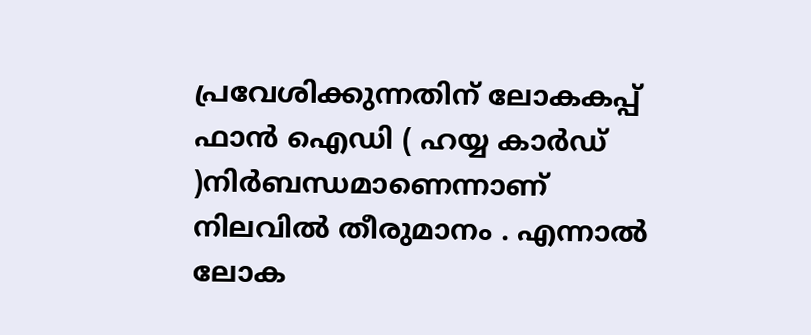പ്രവേശിക്കുന്നതിന് ലോകകപ്പ് ഫാന്‍ ഐഡി ( ഹയ്യ കാര്‍ഡ് )നിര്‍ബന്ധമാണെന്നാണ് നിലവില്‍ തീരുമാനം . എന്നാല്‍ ലോക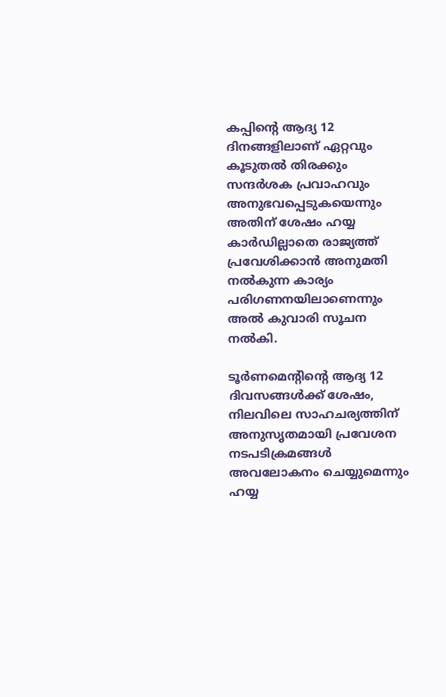കപ്പിന്റെ ആദ്യ 12 ദിനങ്ങളിലാണ് ഏറ്റവും കൂടുതല്‍ തിരക്കും സന്ദര്‍ശക പ്രവാഹവും അനുഭവപ്പെടുകയെന്നും അതിന് ശേഷം ഹയ്യ കാര്‍ഡില്ലാതെ രാജ്യത്ത് പ്രവേശിക്കാന്‍ അനുമതി നല്‍കുന്ന കാര്യം പരിഗണനയിലാണെന്നും അല്‍ കുവാരി സൂചന നല്‍കി.

ടൂര്‍ണമെന്റിന്റെ ആദ്യ 12 ദിവസങ്ങള്‍ക്ക് ശേഷം, നിലവിലെ സാഹചര്യത്തിന് അനുസൃതമായി പ്രവേശന നടപടിക്രമങ്ങള്‍ അവലോകനം ചെയ്യുമെന്നും ഹയ്യ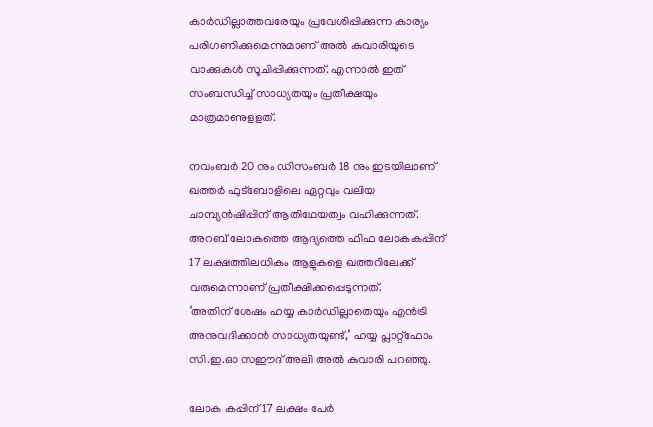കാര്‍ഡില്ലാത്തവരേയും പ്രവേശിപ്പിക്കുന്ന കാര്യം പരിഗണിക്കുമെന്നുമാണ് അല്‍ കുവാരിയുടെ വാക്കുകള്‍ സൂചിപ്പിക്കുന്നത്. എന്നാല്‍ ഇത് സംബന്ധിച്ച് സാധ്യതയും പ്രതീക്ഷയും മാത്രമാണുളളത്.

നവംബര്‍ 20 നും ഡിസംബര്‍ 18 നും ഇടയിലാണ് ഖത്തര്‍ ഫുട്‌ബോളിലെ ഏറ്റവും വലിയ ചാമ്പ്യന്‍ഷിപ്പിന് ആതിഥേയത്വം വഹിക്കുന്നത്. അറബ് ലോകത്തെ ആദ്യത്തെ ഫിഫ ലോകകപ്പിന് 17 ലക്ഷത്തിലധികം ആളുകളെ ഖത്തറിലേക്ക് വരുമെന്നാണ് പ്രതീക്ഷിക്കപ്പെടുന്നത്.
‘അതിന് ശേഷം ഹയ്യ കാര്‍ഡില്ലാതെയും എന്‍ട്രി അനുവദിക്കാന്‍ സാധ്യതയുണ്ട്,’ ഹയ്യ പ്ലാറ്റ്ഫോം സി.ഇ.ഓ സഈദ് അലി അല്‍ കുവാരി പറഞ്ഞു.

ലോക കപ്പിന് 17 ലക്ഷം പേര്‍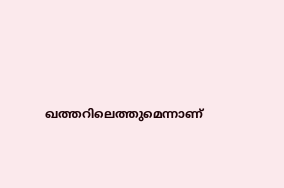ഖത്തറിലെത്തുമെന്നാണ്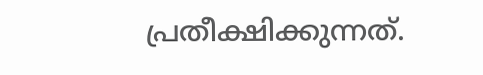പ്രതീക്ഷിക്കുന്നത്.